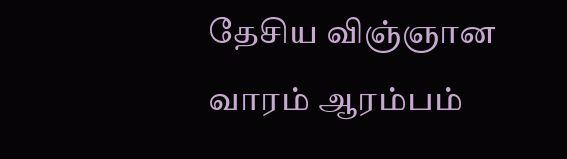தேசிய விஞ்ஞான வாரம் ஆரம்பம்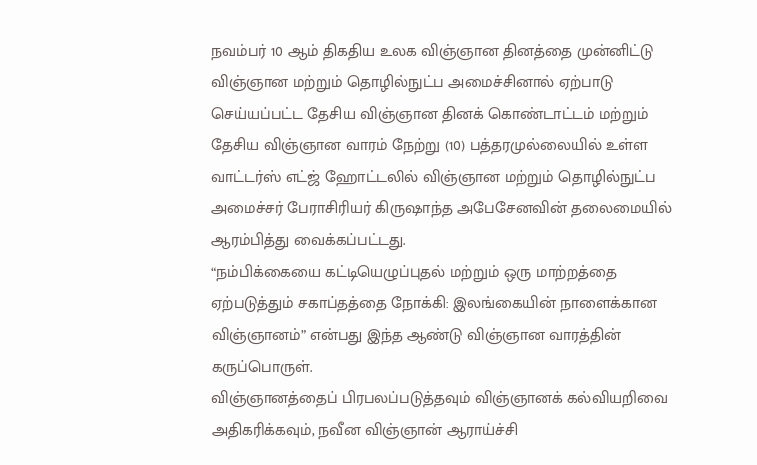நவம்பர் 10 ஆம் திகதிய உலக விஞ்ஞான தினத்தை முன்னிட்டு விஞ்ஞான மற்றும் தொழில்நுட்ப அமைச்சினால் ஏற்பாடு செய்யப்பட்ட தேசிய விஞ்ஞான தினக் கொண்டாட்டம் மற்றும் தேசிய விஞ்ஞான வாரம் நேற்று (10) பத்தரமுல்லையில் உள்ள வாட்டர்ஸ் எட்ஜ் ஹோட்டலில் விஞ்ஞான மற்றும் தொழில்நுட்ப அமைச்சர் பேராசிரியர் கிருஷாந்த அபேசேனவின் தலைமையில் ஆரம்பித்து வைக்கப்பட்டது.
“நம்பிக்கையை கட்டியெழுப்புதல் மற்றும் ஒரு மாற்றத்தை ஏற்படுத்தும் சகாப்தத்தை நோக்கி: இலங்கையின் நாளைக்கான விஞ்ஞானம்” என்பது இந்த ஆண்டு விஞ்ஞான வாரத்தின் கருப்பொருள்.
விஞ்ஞானத்தைப் பிரபலப்படுத்தவும் விஞ்ஞானக் கல்வியறிவை அதிகரிக்கவும், நவீன விஞ்ஞான் ஆராய்ச்சி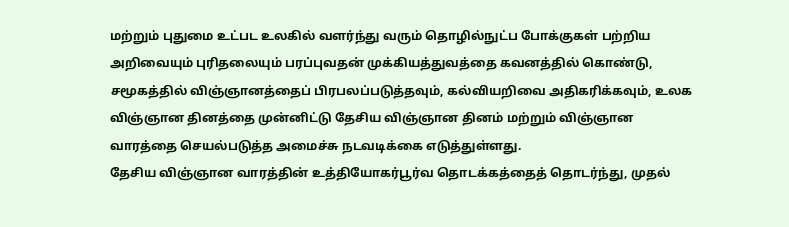மற்றும் புதுமை உட்பட உலகில் வளர்ந்து வரும் தொழில்நுட்ப போக்குகள் பற்றிய அறிவையும் புரிதலையும் பரப்புவதன் முக்கியத்துவத்தை கவனத்தில் கொண்டு, சமூகத்தில் விஞ்ஞானத்தைப் பிரபலப்படுத்தவும், கல்வியறிவை அதிகரிக்கவும், உலக விஞ்ஞான தினத்தை முன்னிட்டு தேசிய விஞ்ஞான தினம் மற்றும் விஞ்ஞான வாரத்தை செயல்படுத்த அமைச்சு நடவடிக்கை எடுத்துள்ளது.
தேசிய விஞ்ஞான வாரத்தின் உத்தியோகர்பூர்வ தொடக்கத்தைத் தொடர்ந்து, முதல்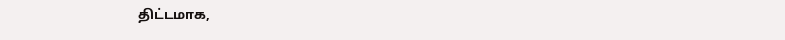திட்டமாக,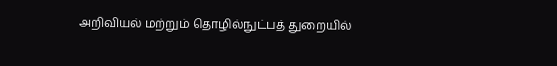அறிவியல் மற்றும் தொழில்நுட்பத் துறையில்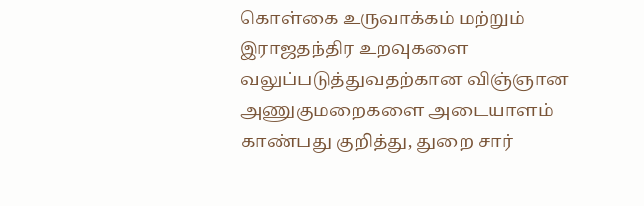கொள்கை உருவாக்கம் மற்றும் இராஜதந்திர உறவுகளை வலுப்படுத்துவதற்கான விஞ்ஞான அணுகுமறைகளை அடையாளம் காண்பது குறித்து, துறை சார்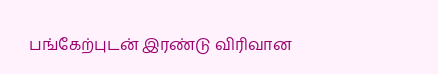பங்கேற்புடன் இரண்டு விரிவான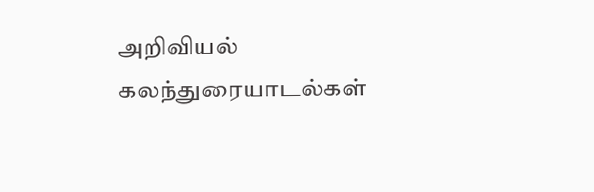அறிவியல் கலந்துரையாடல்கள்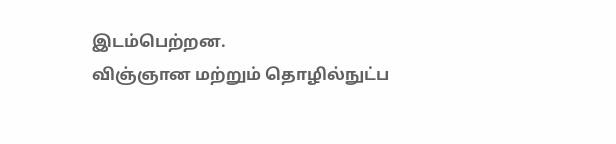இடம்பெற்றன.
விஞ்ஞான மற்றும் தொழில்நுட்ப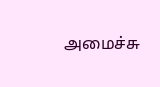அமைச்சு